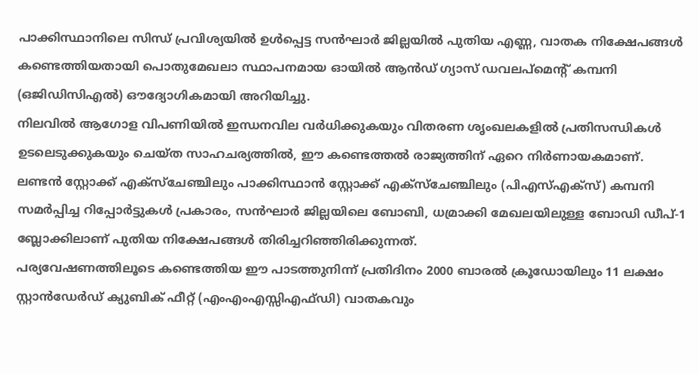പാക്കിസ്ഥാനിലെ സിന്ധ് പ്രവിശ്യയിൽ ഉൾപ്പെട്ട സൻഘാർ ജില്ലയിൽ പുതിയ എണ്ണ, വാതക നിക്ഷേപങ്ങൾ കണ്ടെത്തിയതായി പൊതുമേഖലാ സ്ഥാപനമായ ഓയിൽ ആൻഡ് ഗ്യാസ് ഡവലപ്മെന്റ് കമ്പനി (ഒജിഡിസിഎൽ) ഔദ്യോഗികമായി അറിയിച്ചു.
നിലവിൽ ആഗോള വിപണിയിൽ ഇന്ധനവില വർധിക്കുകയും വിതരണ ശൃംഖലകളിൽ പ്രതിസന്ധികൾ ഉടലെടുക്കുകയും ചെയ്ത സാഹചര്യത്തിൽ, ഈ കണ്ടെത്തൽ രാജ്യത്തിന് ഏറെ നിർണായകമാണ്. ലണ്ടൻ സ്റ്റോക്ക് എക്സ്ചേഞ്ചിലും പാക്കിസ്ഥാൻ സ്റ്റോക്ക് എക്സ്ചേഞ്ചിലും (പിഎസ്എക്സ്) കമ്പനി സമർപ്പിച്ച റിപ്പോർട്ടുകൾ പ്രകാരം, സൻഘാർ ജില്ലയിലെ ബോബി, ധമ്രാക്കി മേഖലയിലുള്ള ബോഡി ഡീപ്-1 ബ്ലോക്കിലാണ് പുതിയ നിക്ഷേപങ്ങൾ തിരിച്ചറിഞ്ഞിരിക്കുന്നത്.
പര്യവേഷണത്തിലൂടെ കണ്ടെത്തിയ ഈ പാടത്തുനിന്ന് പ്രതിദിനം 2000 ബാരൽ ക്രൂഡോയിലും 11 ലക്ഷം സ്റ്റാൻഡേർഡ് ക്യുബിക് ഫീറ്റ് (എംഎംഎസ്സിഎഫ്ഡി) വാതകവും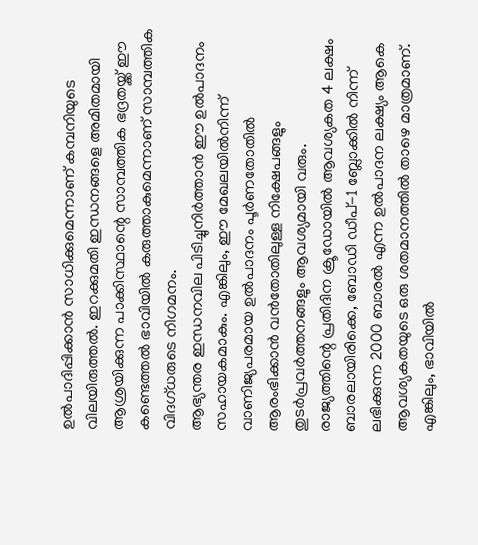ഉൽപാദിപ്പിക്കാൻ സാധിക്കുമെന്നാണ് കമ്പനിയുടെ വിലയിരുത്തൽ. ഇറക്കുമതി ഇന്ധനങ്ങളെ അമിതമായി ആശ്രയിക്കുന്ന പാക്കിസ്ഥാന്റെ സാമ്പത്തിക ഭദ്രതയ്ക്ക് ഈ കണ്ടെത്തൽ ഭാവിയിൽ കരുത്താകുമെന്നാണ് സാമ്പത്തിക വിദഗ്ധരുടെ നിഗമനം.
ആഭ്യന്തര ഇന്ധനവില പിടിച്ചുനിർത്താൻ ഈ ഉൽപാദനം സഹായകമാകും. എങ്കിലും, ഈ മേഖലയിൽനിന്ന് വാണിജ്യപരമായ ഉൽപാദനം പൂർണതോതിൽ ആരംഭിക്കാൻ വൻതോതിലുള്ള നിക്ഷേപങ്ങളും തുടർപ്രവർത്തനങ്ങളും ആവശ്യമായി വരും.
രാജ്യത്തിന്റെ പ്രതിദിന ക്രൂഡോയിൽ ആവശ്യകത 4 ലക്ഷം ബാരലായിരിക്കെ, ബോഡി ഡീപ്-1 ബ്ലോക്കിൽ നിന്ന് ലഭിക്കുന്ന 2000 ബാരൽ എന്ന ഉൽപാദന ലക്ഷ്യം ആകെ ആവശ്യകതയുടെ ഒരു ശതമാനത്തിൽ താഴെ മാത്രമാണ്. എങ്കിലും, ഭാവിയിൽ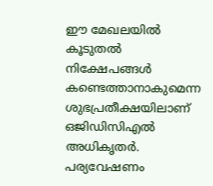ഈ മേഖലയിൽ കൂടുതൽ നിക്ഷേപങ്ങൾ കണ്ടെത്താനാകുമെന്ന ശുഭപ്രതീക്ഷയിലാണ് ഒജിഡിസിഎൽ അധികൃതർ.
പര്യവേഷണം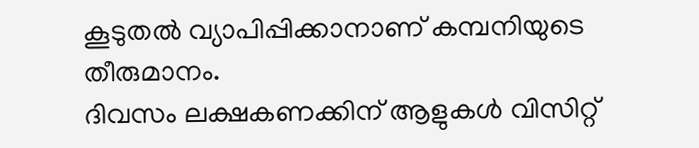കൂടുതൽ വ്യാപിപ്പിക്കാനാണ് കമ്പനിയുടെ തീരുമാനം.
ദിവസം ലക്ഷകണക്കിന് ആളുകൾ വിസിറ്റ്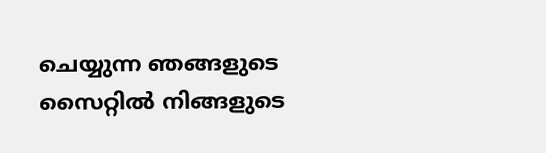ചെയ്യുന്ന ഞങ്ങളുടെ സൈറ്റിൽ നിങ്ങളുടെ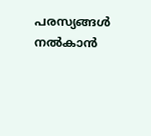പരസ്യങ്ങൾ നൽകാൻ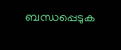ബന്ധപ്പെടുക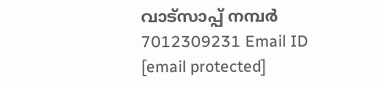വാട്സാപ്പ് നമ്പർ 7012309231 Email ID [email protected]